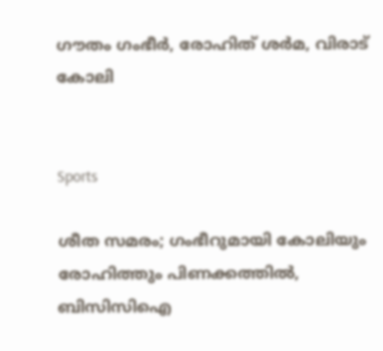ഗൗതം ഗംഭീർ, രോഹിത് ശർമ, വിരാട് കോലി


Sports

ശീത സമരം; ഗംഭീറുമായി കോലിയും രോഹിത്തും പിണക്കത്തിൽ, ബിസിസിഐ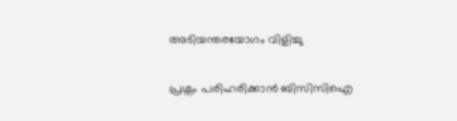അടിയന്തരയോഗം വിളിച്ചു

പ്രശ്നം പരിഹരിക്കാൻ ബിസിസിഐ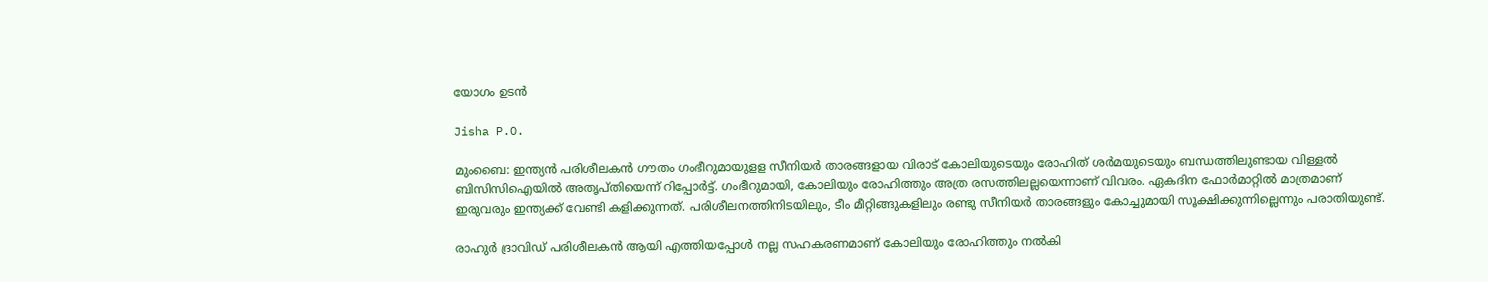യോഗം ഉടൻ

Jisha P.O.

മുംബൈ: ഇന്ത്യൻ പരിശീലകൻ ഗൗതം ഗംഭീറുമായുളള സീനിയർ താരങ്ങളായ വിരാട് കോലിയുടെയും രോഹിത് ശർമയുടെയും ബന്ധത്തിലുണ്ടായ വിള്ളൽ ബിസിസിഐയിൽ അതൃപ്തിയെന്ന് റിപ്പോർട്ട്. ഗംഭീറുമായി, കോലിയും രോഹിത്തും അത്ര രസത്തിലല്ലയെന്നാണ് വിവരം. ഏകദിന ഫോർമാറ്റിൽ മാത്രമാണ് ഇരുവരും ഇന്ത്യക്ക് വേണ്ടി കളിക്കുന്നത്. പരിശീലനത്തിനിടയിലും, ടീം മീറ്റിങ്ങുകളിലും രണ്ടു സീനിയർ താരങ്ങളും കോച്ചുമായി സൂക്ഷിക്കുന്നില്ലെന്നും പരാതിയുണ്ട്.

രാഹുർ ദ്രാവിഡ് പരിശീലകൻ ആയി എത്തിയപ്പോൾ നല്ല സഹകരണമാണ് കോലിയും രോഹിത്തും നൽകി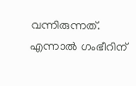വന്നിരുന്നത്. എന്നാൽ ഗംഭീറിന്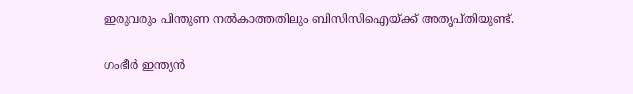ഇരുവരും പിന്തുണ നൽകാത്തതിലും ബിസിസിഐയ്ക്ക് അതൃപ്തിയുണ്ട്.

ഗംഭീർ ഇന്ത്യൻ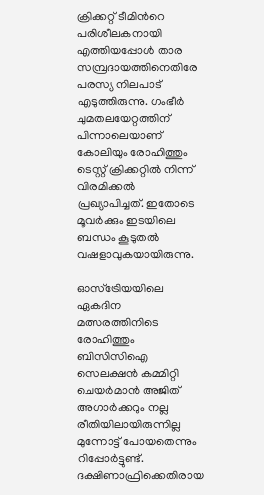ക്രിക്കറ്റ് ടീമിന്‍റെ പരിശീലകനായി എത്തിയപ്പോൾ താര സമ്പ്രദായത്തിനെതിരേ പരസ്യ നിലപാട് എടുത്തിരുന്നു. ഗംഭീർ ചുമതലയേറ്റത്തിന് പിന്നാലെയാണ് കോലിയും രോഹിത്തും ടെസ്റ്റ് ക്രിക്കറ്റിൽ നിന്ന് വിരമിക്കൽ പ്രഖ്യാപിച്ചത്. ഇതോടെ മൂവർക്കും ഇടയിലെ ബന്ധം കൂടുതൽ‌ വഷളാവുകയായിരുന്നു.

ഓസ്ട്രേിയയിലെ ഏകദിന മത്സരത്തിനിടെ രോഹിത്തും ബിസിസിഐ സെലക്ഷൻ കമ്മിറ്റി ചെയർമാൻ അജിത് അഗാർക്കറും നല്ല രീതിയിലായിരുന്നില്ല മുന്നോട്ട് പോയതെന്നും റിപ്പോർട്ടുണ്ട്. ദക്ഷിണാഫ്രിക്കെതിരായ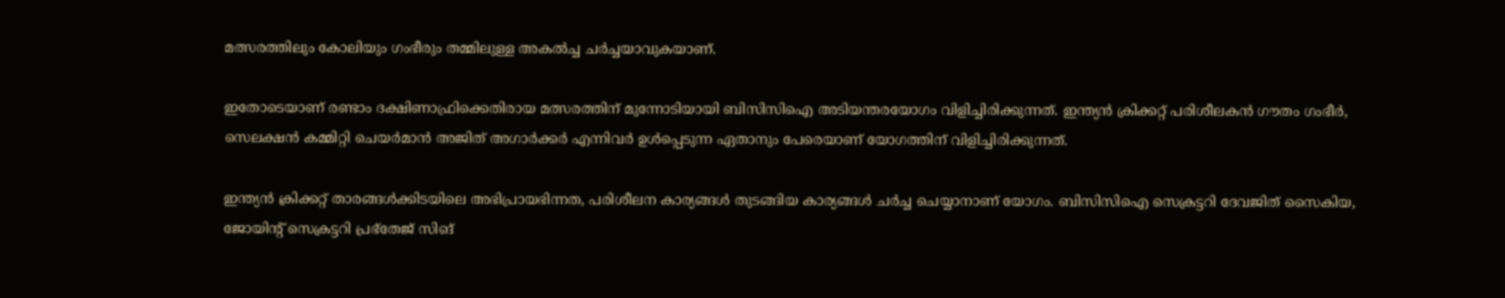മത്സരത്തിലും കോലിയും ഗംഭീരും തമ്മിലുള്ള അകൽച്ച ചർച്ചയാവുകയാണ്.

ഇതോടെയാണ് രണ്ടാം ദക്ഷിണാഫ്രിക്കെതിരായ മത്സരത്തിന് മുന്നോടിയായി ബിസിസിഐ അടിയന്തരയോഗം വിളിച്ചിരിക്കുന്നത്. ഇന്ത്യൻ ക്രിക്കറ്റ് പരിശീലകൻ ഗൗതം ഗംഭീർ, സെലക്ഷൻ കമ്മിറ്റി ചെയർമാൻ അജിത് അഗാർക്കർ എന്നിവർ ഉൾപ്പെടുന്ന ഏതാനും പേരെയാണ് യോഗത്തിന് വിളിച്ചിരിക്കുന്നത്.

ഇന്ത്യൻ ക്രിക്കറ്റ് താരങ്ങൾക്കിടയിലെ അഭിപ്രായഭിന്നത, പരിശീലന കാര്യങ്ങൾ തുടങ്ങിയ കാര്യങ്ങൾ ചർച്ച ചെയ്യാനാണ് യോഗം. ബിസിസിഐ സെക്രട്ടറി ദേവജിത് സൈകിയ, ജോയിന്‍റ് സെക്രട്ടറി പ്രഭ്തേജ് സിങ്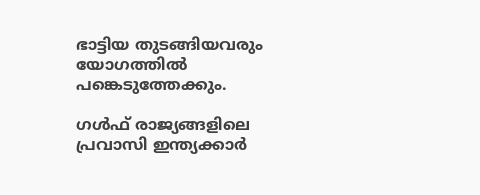ഭാട്ടിയ തുടങ്ങിയവരും യോഗത്തിൽ പങ്കെടുത്തേക്കും.

ഗൾഫ് രാജ്യങ്ങളിലെ പ്രവാസി ഇന്ത്യക്കാർ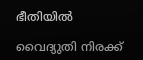ഭീതിയിൽ

വൈദ്യുതി നിരക്ക്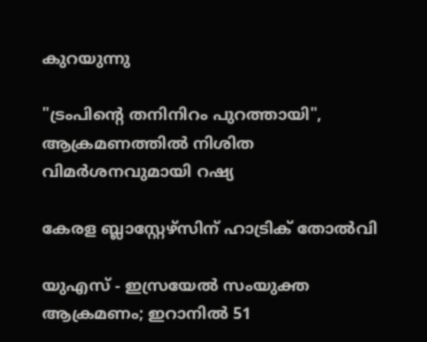കുറയുന്നു

"ട്രംപിന്‍റെ തനിനിറം പുറത്തായി", ആക്രമണത്തിൽ നിശിത വിമർശനവുമായി റഷ്യ

കേരള ബ്ലാസ്റ്റേഴ്സിന് ഹാട്രിക് തോൽവി

യുഎസ് - ഇസ്രയേൽ സംയുക്ത ആക്രമണം; ഇറാനിൽ 51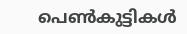പെൺകുട്ടികൾ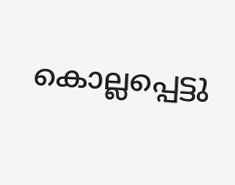കൊല്ലപ്പെട്ടു